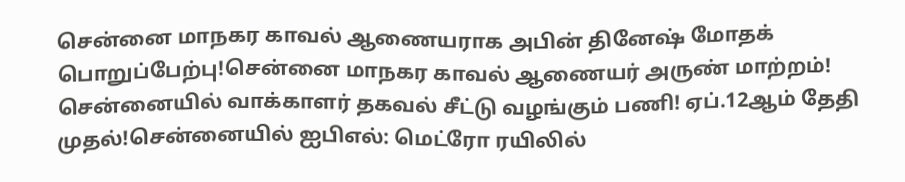சென்னை மாநகர காவல் ஆணையராக அபின் தினேஷ் மோதக் பொறுப்பேற்பு!சென்னை மாநகர காவல் ஆணையர் அருண் மாற்றம்! சென்னையில் வாக்காளர் தகவல் சீட்டு வழங்கும் பணி! ஏப்.12ஆம் தேதி முதல்!சென்னையில் ஐபிஎல்: மெட்ரோ ரயிலில்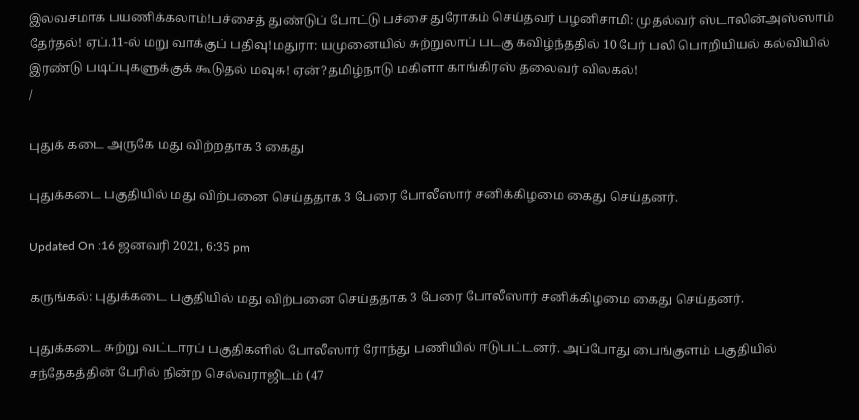இலவசமாக பயணிக்கலாம்!பச்சைத் துண்டுப் போட்டு பச்சை துரோகம் செய்தவர் பழனிசாமி: முதல்வர் ஸ்டாலின்அஸ்ஸாம் தேர்தல்! ஏப்.11-ல் மறு வாக்குப் பதிவு!மதுரா: யமுனையில் சுற்றுலாப் படகு கவிழ்ந்ததில் 10 பேர் பலி பொறியியல் கல்வியில் இரண்டு படிப்புகளுக்குக் கூடுதல் மவுசு! ஏன்?தமிழ்நாடு மகிளா காங்கிரஸ் தலைவர் விலகல்!
/

புதுக் கடை அருகே மது விற்றதாக 3 கைது

புதுக்கடை பகுதியில் மது விற்பனை செய்ததாக 3 பேரை போலீஸார் சனிக்கிழமை கைது செய்தனர்.

Updated On :16 ஜனவரி 2021, 6:35 pm

கருங்கல்: புதுக்கடை பகுதியில் மது விற்பனை செய்ததாக 3 பேரை போலீஸார் சனிக்கிழமை கைது செய்தனர்.

புதுக்கடை சுற்று வட்டாரப் பகுதிகளில் போலீஸார் ரோந்து பணியில் ஈடுபட்டனர். அப்போது பைங்குளம் பகுதியில் சந்தேகத்தின் பேரில் நின்ற செல்வராஜிடம் (47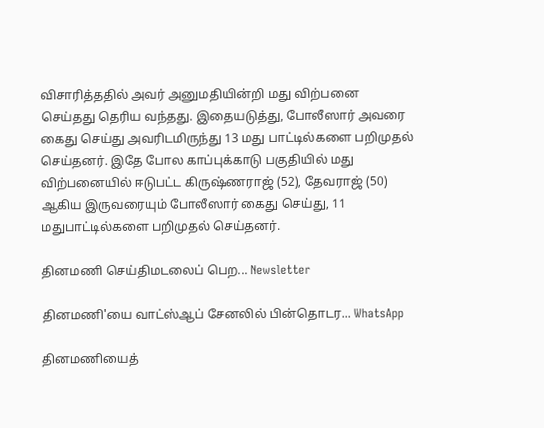விசாரித்ததில் அவர் அனுமதியின்றி மது விற்பனை செய்தது தெரிய வந்தது. இதையடுத்து, போலீஸார் அவரை கைது செய்து அவரிடமிருந்து 13 மது பாட்டில்களை பறிமுதல் செய்தனர். இதே போல காப்புக்காடு பகுதியில் மது விற்பனையில் ஈடுபட்ட கிருஷ்ணராஜ் (52), தேவராஜ் (50) ஆகிய இருவரையும் போலீஸார் கைது செய்து, 11 மதுபாட்டில்களை பறிமுதல் செய்தனர்.

தினமணி செய்திமடலைப் பெற... Newsletter

தினமணி'யை வாட்ஸ்ஆப் சேனலில் பின்தொடர... WhatsApp

தினமணியைத்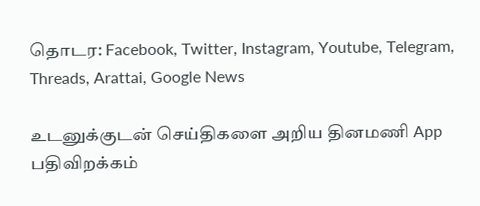தொடர: Facebook, Twitter, Instagram, Youtube, Telegram, Threads, Arattai, Google News

உடனுக்குடன் செய்திகளை அறிய தினமணி App பதிவிறக்கம்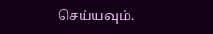செய்யவும்.